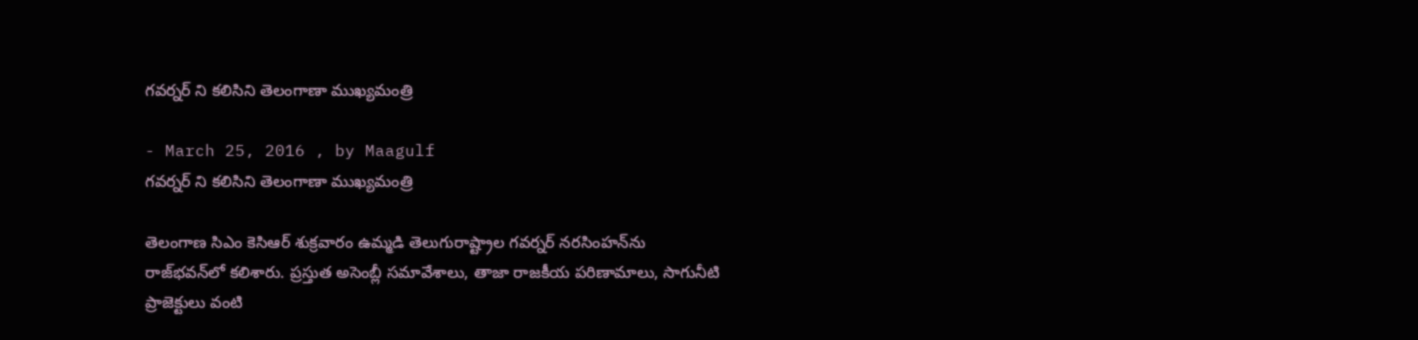గవర్నర్ ని కలిసిని తెలంగాణా ముఖ్యమంత్రి

- March 25, 2016 , by Maagulf
గవర్నర్ ని కలిసిని తెలంగాణా ముఖ్యమంత్రి

తెలంగాణ సిఎం కెసిఆర్ శుక్రవారం ఉమ్మడి తెలుగురాష్ట్రాల గవర్నర్ నరసింహన్‌ను రాజ్‌భవన్‌లో కలిశారు. ప్రస్తుత అసెంబ్లీ సమావేశాలు, తాజా రాజకీయ పరిణామాలు, సాగునీటి ప్రాజెక్టులు వంటి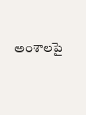అంశాలపై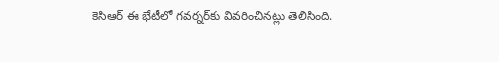కెసిఆర్ ఈ భేటీలో గవర్నర్‌కు వివరించినట్లు తెలిసింది.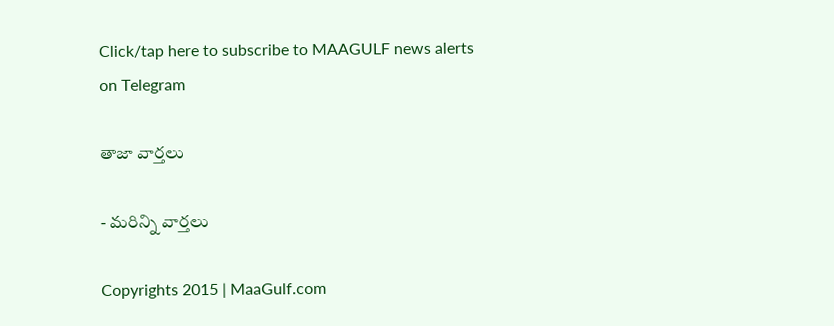Click/tap here to subscribe to MAAGULF news alerts on Telegram

తాజా వార్తలు

- మరిన్ని వార్తలు

Copyrights 2015 | MaaGulf.com